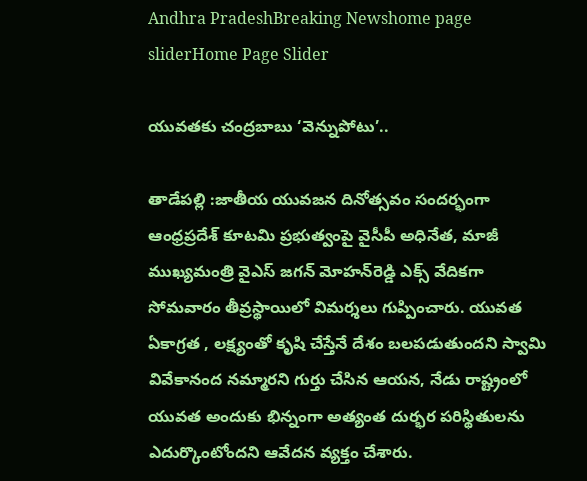Andhra PradeshBreaking Newshome page sliderHome Page Slider

యువతకు చంద్రబాబు ‘వెన్నుపోటు’..

తాడేపల్లి :జాతీయ యువజన దినోత్సవం సందర్భంగా ఆంధ్రప్రదేశ్ కూటమి ప్రభుత్వంపై వైసీపీ అధినేత, మాజీ ముఖ్యమంత్రి వైఎస్‌ జగన్‌ మోహన్‌రెడ్డి ఎక్స్ వేదికగా సోమవారం తీవ్రస్థాయిలో విమర్శలు గుప్పించారు. యువత ఏకాగ్రత , లక్ష్యంతో కృషి చేస్తేనే దేశం బలపడుతుందని స్వామి వివేకానంద నమ్మారని గుర్తు చేసిన ఆయన, నేడు రాష్ట్రంలో యువత అందుకు భిన్నంగా అత్యంత దుర్భర పరిస్థితులను ఎదుర్కొంటోందని ఆవేదన వ్యక్తం చేశారు.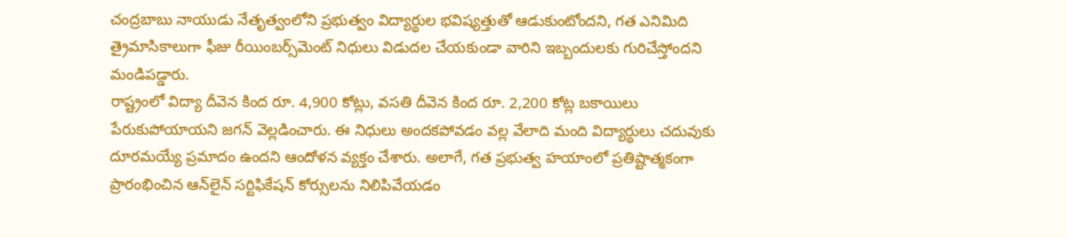చంద్రబాబు నాయుడు నేతృత్వంలోని ప్రభుత్వం విద్యార్థుల భవిష్యత్తుతో ఆడుకుంటోందని, గత ఎనిమిది త్రైమాసికాలుగా ఫీజు రీయింబర్స్‌మెంట్ నిధులు విడుదల చేయకుండా వారిని ఇబ్బందులకు గురిచేస్తోందని మండిపడ్డారు.
రాష్ట్రంలో విద్యా దీవెన కింద రూ. 4,900 కోట్లు, వసతి దీవెన కింద రూ. 2,200 కోట్ల బకాయిలు పేరుకుపోయాయని జగన్ వెల్లడించారు. ఈ నిధులు అందకపోవడం వల్ల వేలాది మంది విద్యార్థులు చదువుకు దూరమయ్యే ప్రమాదం ఉందని ఆందోళన వ్యక్తం చేశారు. అలాగే, గత ప్రభుత్వ హయాంలో ప్రతిష్టాత్మకంగా ప్రారంభించిన ఆన్‌లైన్ సర్టిఫికేషన్ కోర్సులను నిలిపివేయడం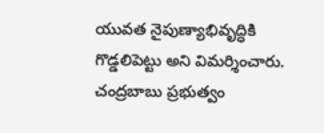యువత నైపుణ్యాభివృద్ధికి గొడ్డలిపెట్టు అని విమర్శించారు. చంద్రబాబు ప్రభుత్వం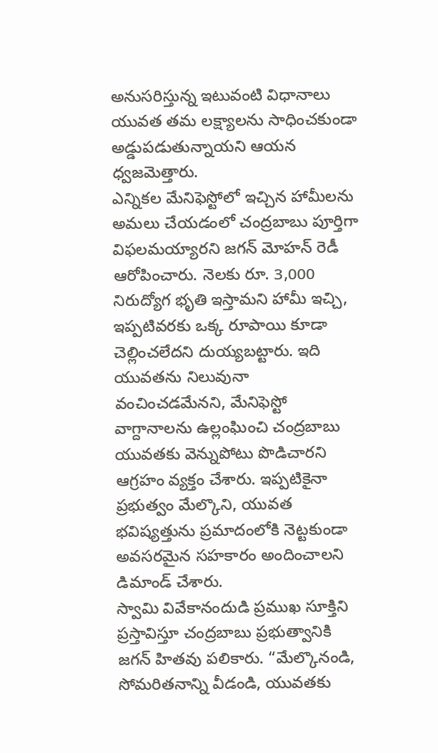అనుసరిస్తున్న ఇటువంటి విధానాలు యువత తమ లక్ష్యాలను సాధించకుండా అడ్డుపడుతున్నాయని ఆయన ధ్వజమెత్తారు.
ఎన్నికల మేనిఫెస్టోలో ఇచ్చిన హామీలను అమలు చేయడంలో చంద్రబాబు పూర్తిగా విఫలమయ్యారని జగన్ మోహన్ రెడీ ఆరోపించారు. నెలకు రూ. 3,000 నిరుద్యోగ భృతి ఇస్తామని హామీ ఇచ్చి, ఇప్పటివరకు ఒక్క రూపాయి కూడా చెల్లించలేదని దుయ్యబట్టారు. ఇది యువతను నిలువునా వంచించడమేనని, మేనిఫెస్టో వాగ్దానాలను ఉల్లంఘించి చంద్రబాబు యువతకు వెన్నుపోటు పొడిచారని ఆగ్రహం వ్యక్తం చేశారు. ఇప్పటికైనా ప్రభుత్వం మేల్కొని, యువత భవిష్యత్తును ప్రమాదంలోకి నెట్టకుండా అవసరమైన సహకారం అందించాలని డిమాండ్ చేశారు.
స్వామి వివేకానందుడి ప్రముఖ సూక్తిని ప్రస్తావిస్తూ చంద్రబాబు ప్రభుత్వానికి జగన్ హితవు పలికారు. “మేల్కొనండి, సోమరితనాన్ని వీడండి, యువతకు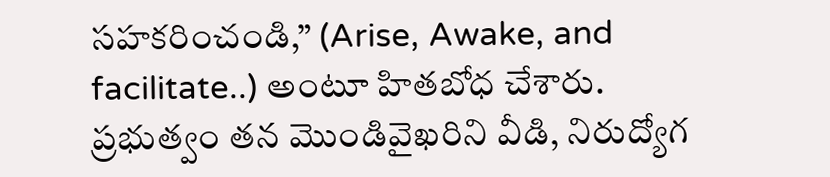సహకరించండి,” (Arise, Awake, and facilitate..) అంటూ హితబోధ చేశారు. ప్రభుత్వం తన మొండివైఖరిని వీడి, నిరుద్యోగ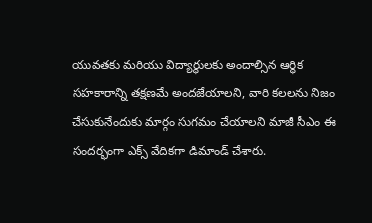యువతకు మరియు విద్యార్థులకు అందాల్సిన ఆర్థిక సహకారాన్ని తక్షణమే అందజేయాలని, వారి కలలను నిజం చేసుకునేందుకు మార్గం సుగమం చేయాలని మాజీ సీఎం ఈ సందర్భంగా ఎక్స్ వేదికగా డిమాండ్ చేశారు.